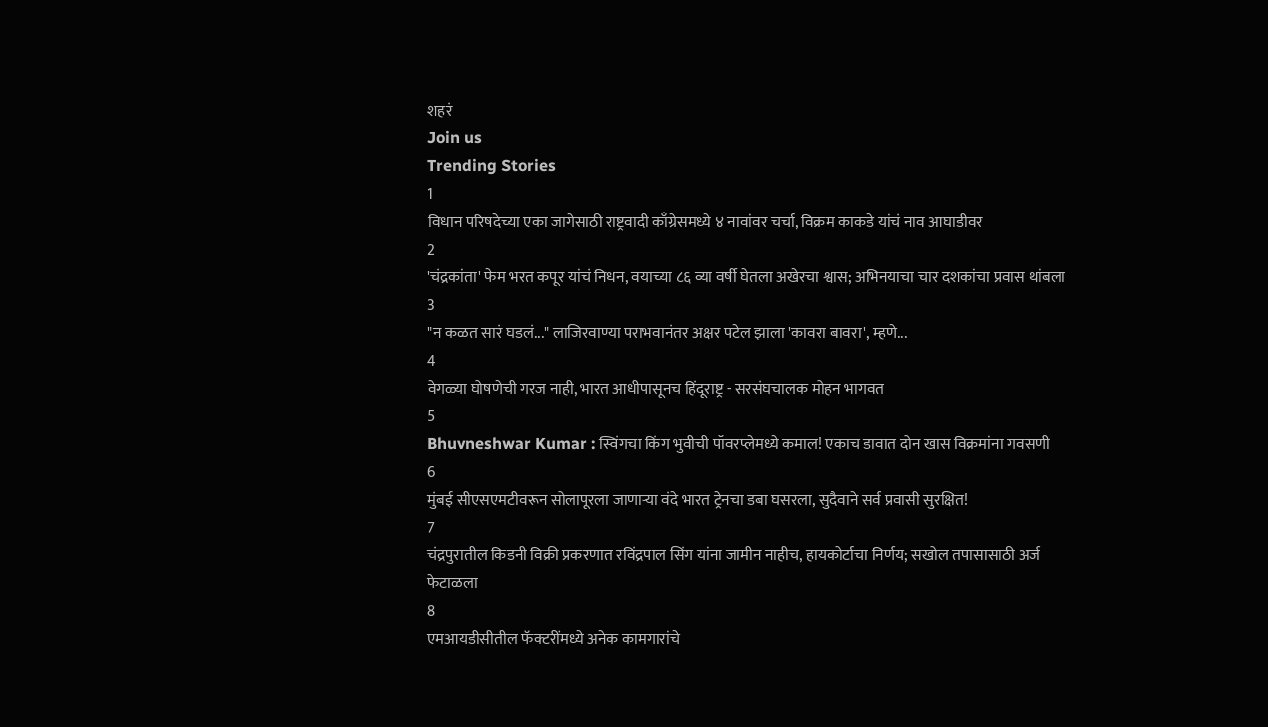शहरं
Join us
Trending Stories
1
विधान परिषदेच्या एका जागेसाठी राष्ट्रवादी काँग्रेसमध्ये ४ नावांवर चर्चा, विक्रम काकडे यांचं नाव आघाडीवर
2
'चंद्रकांता' फेम भरत कपूर यांचं निधन, वयाच्या ८६ व्या वर्षी घेतला अखेरचा श्वास; अभिनयाचा चार दशकांचा प्रवास थांबला
3
"न कळत सारं घडलं..." लाजिरवाण्या पराभवानंतर अक्षर पटेल झाला 'कावरा बावरा', म्हणे...
4
वेगळ्या घोषणेची गरज नाही, भारत आधीपासूनच हिंदूराष्ट्र - सरसंघचालक मोहन भागवत
5
Bhuvneshwar Kumar : स्विंगचा किंग भुवीची पॉवरप्लेमध्ये कमाल! एकाच डावात दोन खास विक्रमांना गवसणी
6
मुंबई सीएसएमटीवरून सोलापूरला जाणाऱ्या वंदे भारत ट्रेनचा डबा घसरला, सुदैवाने सर्व प्रवासी सुरक्षित!
7
चंद्रपुरातील किडनी विक्री प्रकरणात रविंद्रपाल सिंग यांना जामीन नाहीच, हायकोर्टाचा निर्णय; सखोल तपासासाठी अर्ज फेटाळला
8
एमआयडीसीतील फॅक्टरींमध्ये अनेक कामगारांचे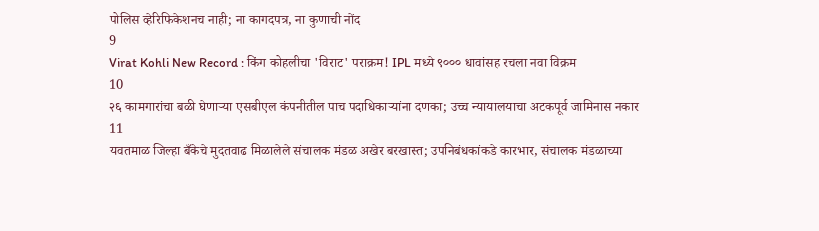पोलिस व्हेरिफिकेशनच नाही; ना कागदपत्र, ना कुणाची नोंद
9
Virat Kohli New Record : किंग कोहलीचा 'विराट' पराक्रम! IPL मध्ये ९००० धावांसह रचला नवा विक्रम
10
२६ कामगारांचा बळी घेणाऱ्या एसबीएल कंपनीतील पाच पदाधिकाऱ्यांना दणका; उच्च न्यायालयाचा अटकपूर्व जामिनास नकार
11
यवतमाळ जिल्हा बँकेचे मुदतवाढ मिळालेले संचालक मंडळ अखेर बरखास्त; उपनिबंधकांकडे कारभार, संचालक मंडळाच्या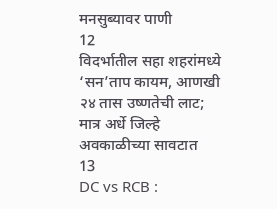मनसुब्यावर पाणी
12
विदर्भातील सहा शहरांमध्ये ‘सन’ताप कायम, आणखी २४ तास उष्णतेची लाट; मात्र अर्धे जिल्हे अवकाळीच्या सावटात
13
DC vs RCB :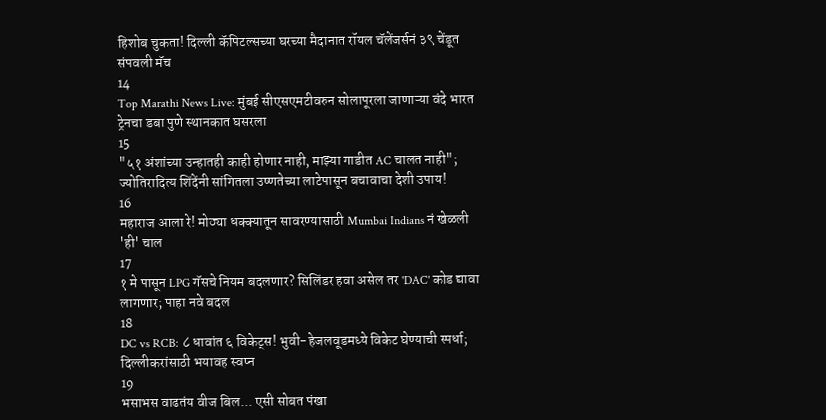हिशोब चुकता! दिल्ली कॅपिटल्सच्या घरच्या मैदानात रॉयल चॅलेंजर्सनं ३९ चेंडूत संपवली मॅच
14
Top Marathi News Live: मुंबई सीएसएमटीवरुन सोलापूरला जाणाऱ्या वंदे भारत ट्रेनचा डबा पुणे स्थानकात घसरला
15
"५१ अंशांच्या उन्हातही काही होणार नाही, माझ्या गाडीत AC चालत नाही"; ज्योतिरादित्य शिंदेंनी सांगितला उष्णतेच्या लाटेपासून बचावाचा देशी उपाय!
16
महाराज आला रे! मोठ्या धक्क्यातून सावरण्यासाठी Mumbai Indians नं खेळली 'ही' चाल
17
१ मे पासून LPG गॅसचे नियम बदलणार? सिलिंडर हवा असेल तर 'DAC' कोड द्यावा लागणार; पाहा नवे बदल
18
DC vs RCB: ८ धावांत ६ विकेट्स! भुवी-हेजलवूडमध्ये विकेट घेण्याची स्पर्धा; दिल्लीकरांसाठी भयावह स्वप्न
19
भसाभस वाढतंय वीज बिल... एसी सोबत पंखा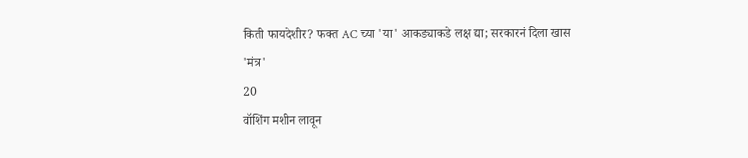किती फायदेशीर? फक्त AC च्या 'या' आकड्याकडे लक्ष द्या; सरकारनं दिला खास 'मंत्र'
20
वॉशिंग मशीन लावून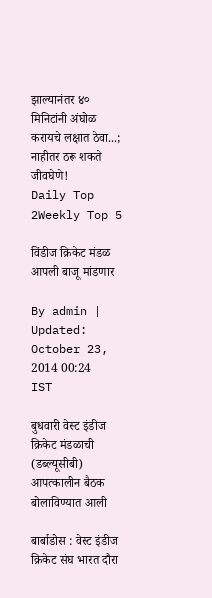झाल्यानंतर ४० मिनिटांनी अंघोळ करायचे लक्षात ठेवा...; नाहीतर ठरू शकते जीवघेणे!
Daily Top 2Weekly Top 5

विंडीज क्रिकेट मंडळ आपली बाजू मांडणार

By admin | Updated: October 23, 2014 00:24 IST

बुधवारी वेस्ट इंडीज क्रिकेट मंडळाची (डब्ल्यूसीबी) आपत्कालीन बैठक बोलाविण्यात आली

बार्बाडोस : वेस्ट इंडीज क्रिकेट संघ भारत दौरा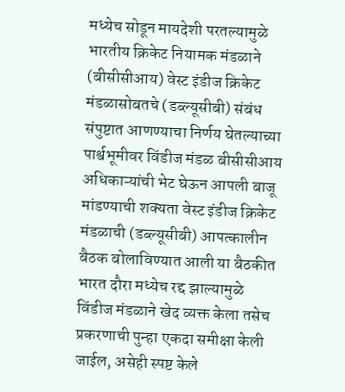मध्येच सोडून मायदेशी परतल्यामुळे भारतीय क्रिकेट नियामक मंडळाने (बीसीसीआय) वेस्ट इंडीज क्रिकेट मंडळासोबतचे (डब्ल्यूसीबी) संबंध संपुष्टात आणण्याचा निर्णय घेतल्याच्या पार्श्वभूमीवर विंडीज मंडळ बीसीसीआय अधिकाऱ्यांची भेट घेऊन आपली बाजू मांडण्याची शक्यता वेस्ट इंडीज क्रिकेट मंडळाची (डब्ल्यूसीबी) आपत्कालीन बैठक बोलाविण्यात आली या बैठकीत भारत दौरा मध्येच रद्द झाल्यामुळे विंडीज मंडळाने खेद व्यक्त केला तसेच प्रकरणाची पुन्हा एकदा समीक्षा केली जाईल, असेही स्पष्ट केले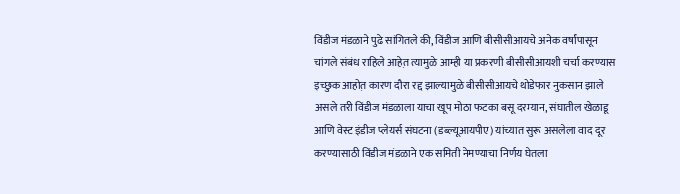विंडीज मंडळाने पुढे सांगितले की, विंडीज आणि बीसीसीआयचे अनेक वर्षांपासून चांगले संबंध राहिले आहेत़ त्यामुळे आम्ही या प्रकरणी बीसीसीआयशी चर्चा करण्यास इच्छुक आहोत़ कारण दौरा रद्द झाल्यामुळे बीसीसीआयचे थोडेफार नुकसान झाले असले तरी विंडीज मंडळाला याचा खूप मोठा फटका बसू दरम्यान, संघातील खेळाडू आणि वेस्ट इंडीज प्लेयर्स संघटना (डब्ल्यूआयपीए) यांच्यात सुरू असलेला वाद दूर करण्यासाठी विंडीज मंडळाने एक समिती नेमण्याचा निर्णय घेतला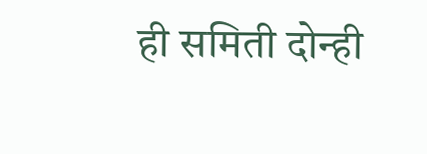ही समिती दोन्ही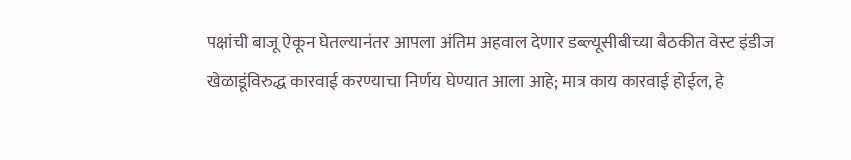पक्षांची बाजू ऐकून घेतल्यानंतर आपला अंतिम अहवाल देणार डब्ल्यूसीबीच्या बैठकीत वेस्ट इंडीज खेळाडूंविरुद्ध कारवाई करण्याचा निर्णय घेण्यात आला आहे; मात्र काय कारवाई होईल, हे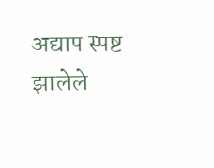अद्याप स्पष्ट झालेले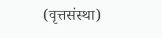(वृत्तसंस्था)